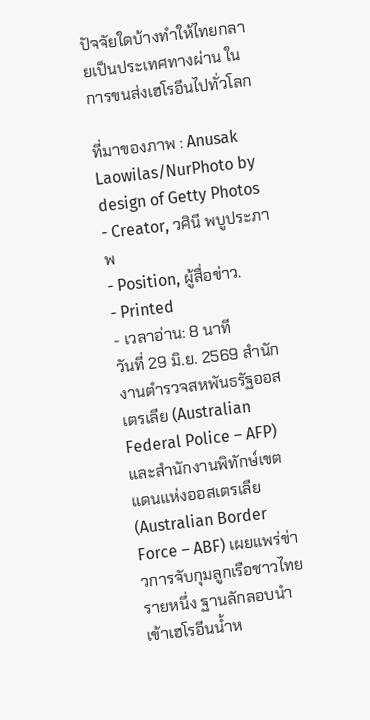ปัจจัยใดบ้างทำให้ไทยกลายเป็นประเทศทางผ่าน ในการขนส่งเฮโรอีนไปทั่วโลก

ที่มาของภาพ : Anusak Laowilas/NurPhoto by design of Getty Photos
- Creator, วศินี พบูประภาพ
- Position, ผู้สื่อข่าว.
- Printed
- เวลาอ่าน: 8 นาที
วันที่ 29 มิ.ย. 2569 สำนักงานตำรวจสหพันธรัฐออสเตรเลีย (Australian Federal Police – AFP) และสำนักงานพิทักษ์เขตแดนแห่งออสเตรเลีย (Australian Border Force – ABF) เผยแพร่ข่าวการจับกุมลูกเรือชาวไทยรายหนึ่ง ฐานลักลอบนำเข้าเฮโรอีนน้ำห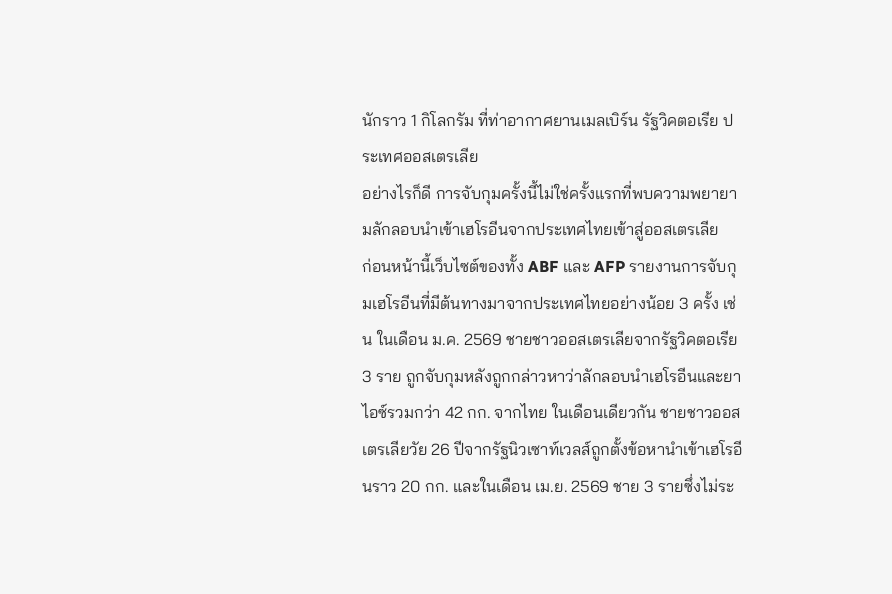นักราว 1 กิโลกรัม ที่ท่าอากาศยานเมลเบิร์น รัฐวิคตอเรีย ประเทศออสเตรเลีย
อย่างไรก็ดี การจับกุมครั้งนี้ไม่ใช่ครั้งแรกที่พบความพยายามลักลอบนำเข้าเฮโรอีนจากประเทศไทยเข้าสู่ออสเตรเลีย
ก่อนหน้านี้เว็บไซต์ของทั้ง ABF และ AFP รายงานการจับกุมเฮโรอีนที่มีต้นทางมาจากประเทศไทยอย่างน้อย 3 ครั้ง เช่น ในเดือน ม.ค. 2569 ชายชาวออสเตรเลียจากรัฐวิคตอเรีย 3 ราย ถูกจับกุมหลังถูกกล่าวหาว่าลักลอบนำเฮโรอีนและยาไอซ์รวมกว่า 42 กก. จากไทย ในเดือนเดียวกัน ชายชาวออสเตรเลียวัย 26 ปีจากรัฐนิวเซาท์เวลส์ถูกตั้งข้อหานำเข้าเฮโรอีนราว 20 กก. และในเดือน เม.ย. 2569 ชาย 3 รายซึ่งไม่ระ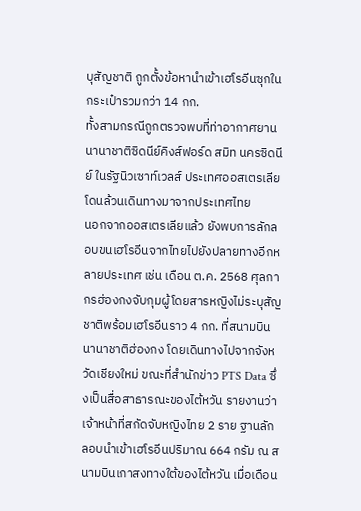บุสัญชาติ ถูกตั้งข้อหานำเข้าเฮโรอีนซุกในกระเป๋ารวมกว่า 14 กก.
ทั้งสามกรณีถูกตรวจพบที่ท่าอากาศยานนานาชาติซิดนีย์คิงส์ฟอร์ด สมิท นครซิดนีย์ ในรัฐนิวเซาท์เวลส์ ประเทศออสเตรเลีย โดนล้วนเดินทางมาจากประเทศไทย
นอกจากออสเตรเลียแล้ว ยังพบการลักลอบขนเฮโรอีนจากไทยไปยังปลายทางอีกหลายประเทศ เช่น เดือน ต.ค. 2568 ศุลกากรฮ่องกงจับกุมผู้โดยสารหญิงไม่ระบุสัญชาติพร้อมเฮโรอีนราว 4 กก. ที่สนามบินนานาชาติฮ่องกง โดยเดินทางไปจากจังหวัดเชียงใหม่ ขณะที่สำนักข่าว PTS Data ซึ่งเป็นสื่อสาธารณะของไต้หวัน รายงานว่าเจ้าหน้าที่สกัดจับหญิงไทย 2 ราย ฐานลักลอบนำเข้าเฮโรอีนปริมาณ 664 กรัม ณ สนามบินเกาสงทางใต้ของไต้หวัน เมื่อเดือน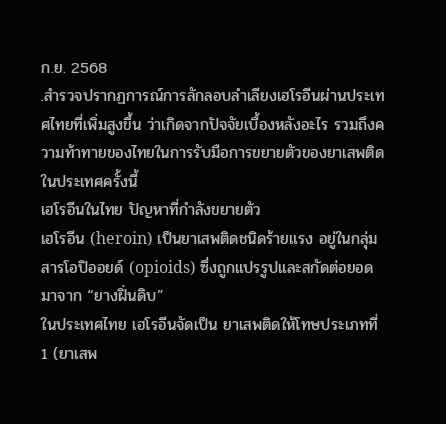ก.ย. 2568
.สำรวจปรากฏการณ์การลักลอบลำเลียงเฮโรอีนผ่านประเทศไทยที่เพิ่มสูงขึ้น ว่าเกิดจากปัจจัยเบื้องหลังอะไร รวมถึงความท้าทายของไทยในการรับมือการขยายตัวของยาเสพติดในประเทศครั้งนี้
เฮโรอีนในไทย ปัญหาที่กำลังขยายตัว
เฮโรอีน (heroin) เป็นยาเสพติดชนิดร้ายแรง อยู่ในกลุ่มสารโอปิออยด์ (opioids) ซึ่งถูกแปรรูปและสกัดต่อยอดมาจาก “ยางฝิ่นดิบ”
ในประเทศไทย เฮโรอีนจัดเป็น ยาเสพติดให้โทษประเภทที่ 1 (ยาเสพ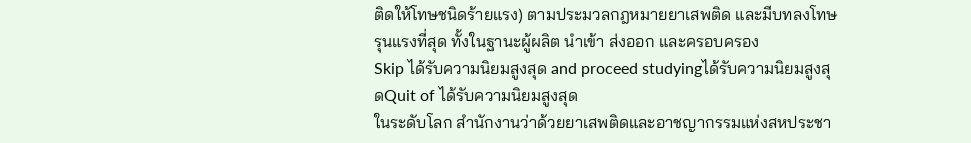ติดให้โทษชนิดร้ายแรง) ตามประมวลกฎหมายยาเสพติด และมีบทลงโทษรุนแรงที่สุด ทั้งในฐานะผู้ผลิต นำเข้า ส่งออก และครอบครอง
Skip ได้รับความนิยมสูงสุด and proceed studyingได้รับความนิยมสูงสุดQuit of ได้รับความนิยมสูงสุด
ในระดับโลก สำนักงานว่าด้วยยาเสพติดและอาชญากรรมแห่งสหประชา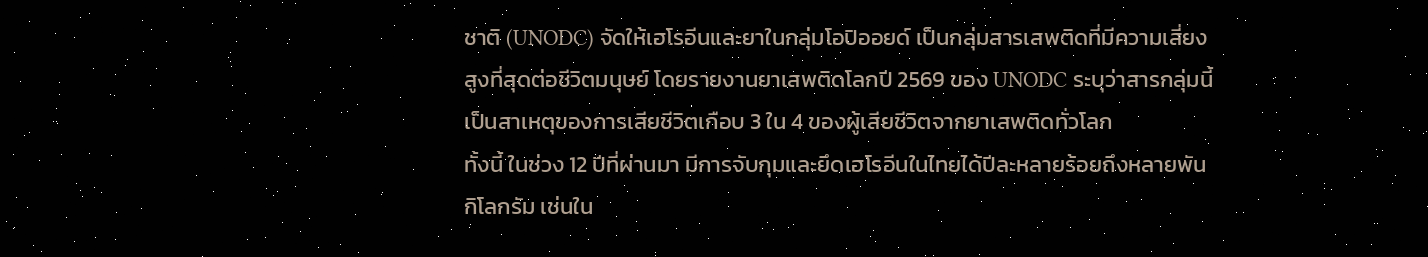ชาติ (UNODC) จัดให้เฮโรอีนและยาในกลุ่มโอปิออยด์ เป็นกลุ่มสารเสพติดที่มีความเสี่ยงสูงที่สุดต่อชีวิตมนุษย์ โดยรายงานยาเสพติดโลกปี 2569 ของ UNODC ระบุว่าสารกลุ่มนี้เป็นสาเหตุของการเสียชีวิตเกือบ 3 ใน 4 ของผู้เสียชีวิตจากยาเสพติดทั่วโลก
ทั้งนี้ ในช่วง 12 ปีที่ผ่านมา มีการจับกุมและยึดเฮโรอีนในไทยได้ปีละหลายร้อยถึงหลายพันกิโลกรัม เช่นใน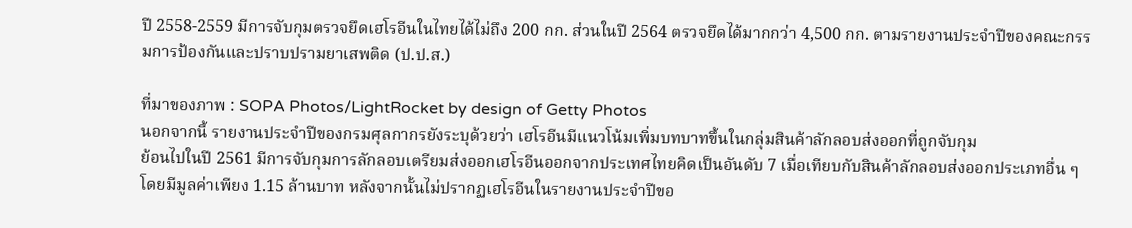ปี 2558-2559 มีการจับกุมตรวจยึดเฮโรอีนในไทยได้ไม่ถึง 200 กก. ส่วนในปี 2564 ตรวจยึดได้มากกว่า 4,500 กก. ตามรายงานประจำปีของคณะกรรมการป้องกันและปราบปรามยาเสพติด (ป.ป.ส.)

ที่มาของภาพ : SOPA Photos/LightRocket by design of Getty Photos
นอกจากนี้ รายงานประจำปีของกรมศุลกากรยังระบุด้วยว่า เฮโรอีนมีแนวโน้มเพิ่มบทบาทขึ้นในกลุ่มสินค้าลักลอบส่งออกที่ถูกจับกุม
ย้อนไปในปี 2561 มีการจับกุมการลักลอบเตรียมส่งออกเฮโรอีนออกจากประเทศไทยคิดเป็นอันดับ 7 เมื่อเทียบกับสินค้าลักลอบส่งออกประเภทอื่น ๆ โดยมีมูลค่าเพียง 1.15 ล้านบาท หลังจากนั้นไม่ปรากฏเฮโรอีนในรายงานประจำปีขอ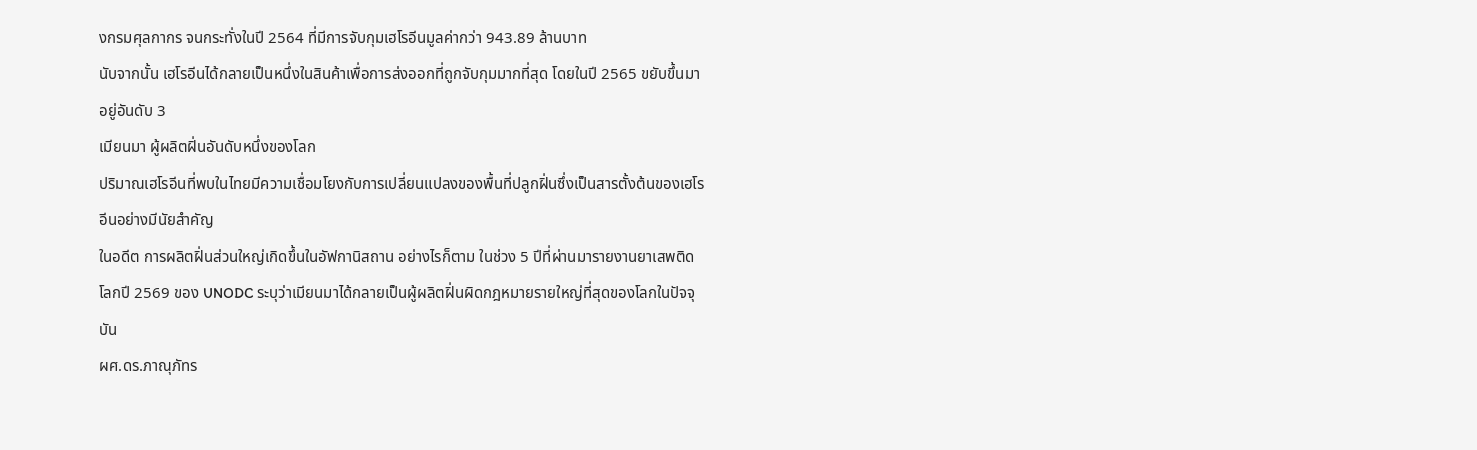งกรมศุลกากร จนกระทั่งในปี 2564 ที่มีการจับกุมเฮโรอีนมูลค่ากว่า 943.89 ล้านบาท
นับจากนั้น เฮโรอีนได้กลายเป็นหนึ่งในสินค้าเพื่อการส่งออกที่ถูกจับกุมมากที่สุด โดยในปี 2565 ขยับขึ้นมาอยู่อันดับ 3
เมียนมา ผู้ผลิตฝิ่นอันดับหนึ่งของโลก
ปริมาณเฮโรอีนที่พบในไทยมีความเชื่อมโยงกับการเปลี่ยนแปลงของพื้นที่ปลูกฝิ่นซึ่งเป็นสารตั้งต้นของเฮโรอีนอย่างมีนัยสำคัญ
ในอดีต การผลิตฝิ่นส่วนใหญ่เกิดขึ้นในอัฟกานิสถาน อย่างไรก็ตาม ในช่วง 5 ปีที่ผ่านมารายงานยาเสพติดโลกปี 2569 ของ UNODC ระบุว่าเมียนมาได้กลายเป็นผู้ผลิตฝิ่นผิดกฎหมายรายใหญ่ที่สุดของโลกในปัจจุบัน
ผศ.ดร.ภาณุภัทร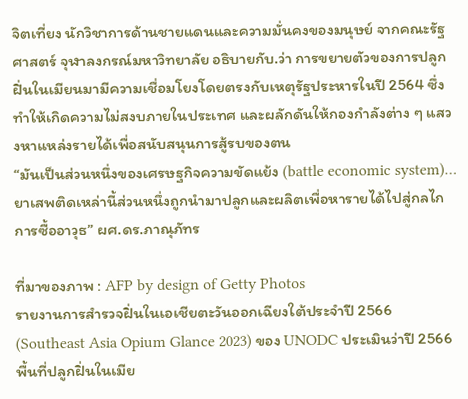จิตเที่ยง นักวิชาการด้านชายแดนและความมั่นคงของมนุษย์ จากคณะรัฐศาสตร์ จุฬาลงกรณ์มหาวิทยาลัย อธิบายกับ.ว่า การขยายตัวของการปลูกฝิ่นในเมียนมามีความเชื่อมโยงโดยตรงกับเหตุรัฐประหารในปี 2564 ซึ่งทำให้เกิดความไม่สงบภายในประเทศ และผลักดันให้กองกำลังต่าง ๆ แสวงหาแหล่งรายได้เพื่อสนับสนุนการสู้รบของตน
“มันเป็นส่วนหนึ่งของเศรษฐกิจความขัดแย้ง (battle economic system)… ยาเสพติดเหล่านี้ส่วนหนึ่งถูกนำมาปลูกและผลิตเพื่อหารายได้ไปสู่กลไกการซื้ออาวุธ” ผศ.ดร.ภาณุภัทร

ที่มาของภาพ : AFP by design of Getty Photos
รายงานการสำรวจฝิ่นในเอเชียตะวันออกเฉียงใต้ประจำปี 2566 (Southeast Asia Opium Glance 2023) ของ UNODC ประเมินว่าปี 2566 พื้นที่ปลูกฝิ่นในเมีย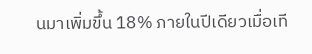นมาเพิ่มขึ้น 18% ภายในปีเดียวเมื่อเที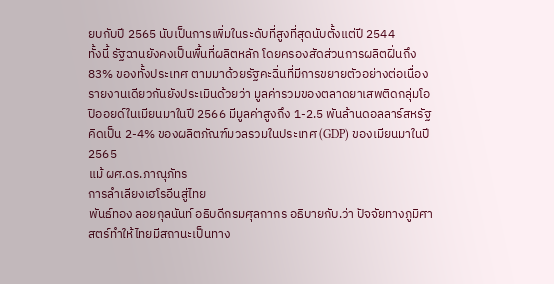ยบกับปี 2565 นับเป็นการเพิ่มในระดับที่สูงที่สุดนับตั้งแต่ปี 2544
ทั้งนี้ รัฐฉานยังคงเป็นพื้นที่ผลิตหลัก โดยครองสัดส่วนการผลิตฝิ่นถึง 83% ของทั้งประเทศ ตามมาด้วยรัฐคะฉิ่นที่มีการขยายตัวอย่างต่อเนื่อง
รายงานเดียวกันยังประเมินด้วยว่า มูลค่ารวมของตลาดยาเสพติดกลุ่มโอปิออยด์ในเมียนมาในปี 2566 มีมูลค่าสูงถึง 1-2.5 พันล้านดอลลาร์สหรัฐ คิดเป็น 2-4% ของผลิตภัณฑ์มวลรวมในประเทศ (GDP) ของเมียนมาในปี 2565
แม้ ผศ.ดร.ภาณุภัทร
การลำเลียงเฮโรอีนสู่ไทย
พันธ์ทอง ลอยกุลนันท์ อธิบดีกรมศุลกากร อธิบายกับ.ว่า ปัจจัยทางภูมิศาสตร์ทำให้ไทยมีสถานะเป็นทาง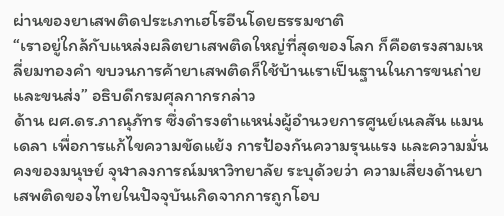ผ่านของยาเสพติดประเภทเฮโรอีนโดยธรรมชาติ
“เราอยู่ใกล้กับแหล่งผลิตยาเสพติดใหญ่ที่สุดของโลก ก็คือตรงสามเหลี่ยมทองคำ ขบวนการค้ายาเสพติดก็ใช้บ้านเราเป็นฐานในการขนถ่ายและขนส่ง” อธิบดีกรมศุลกากรกล่าว
ด้าน ผศ.ดร.ภาณุภัทร ซึ่งดำรงตำแหน่งผู้อำนวยการศูนย์เนลสัน แมนเดลา เพื่อการแก้ไขความขัดแย้ง การป้องกันความรุนแรง และความมั่นคงของมนุษย์ จุฬาลงการณ์มหาวิทยาลัย ระบุด้วยว่า ความเสี่ยงด้านยาเสพติดของไทยในปัจจุบันเกิดจากการถูกโอบ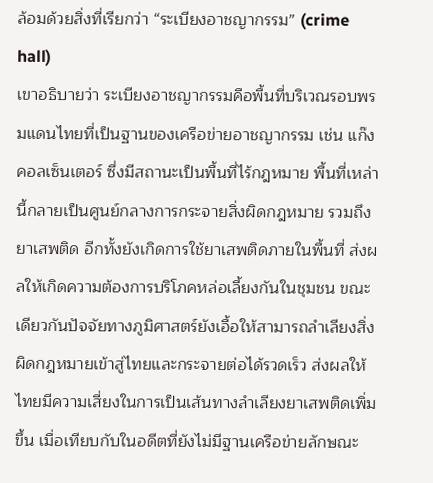ล้อมด้วยสิ่งที่เรียกว่า “ระเบียงอาชญากรรม” (crime hall)
เขาอธิบายว่า ระเบียงอาชญากรรมคือพื้นที่บริเวณรอบพรมแดนไทยที่เป็นฐานของเครือข่ายอาชญากรรม เช่น แก๊งคอลเซ็นเตอร์ ซึ่งมีสถานะเป็นพื้นที่ไร้กฎหมาย พื้นที่เหล่านี้กลายเป็นศูนย์กลางการกระจายสิ่งผิดกฎหมาย รวมถึงยาเสพติด อีกทั้งยังเกิดการใช้ยาเสพติดภายในพื้นที่ ส่งผลให้เกิดความต้องการบริโภคหล่อเลี้ยงกันในชุมชน ขณะเดียวกันปัจจัยทางภูมิศาสตร์ยังเอื้อให้สามารถลำเลียงสิ่งผิดกฎหมายเข้าสู่ไทยและกระจายต่อได้รวดเร็ว ส่งผลให้ไทยมีความเสี่ยงในการเป็นเส้นทางลำเลียงยาเสพติดเพิ่มขึ้น เมื่อเทียบกับในอดีตที่ยังไม่มีฐานเครือข่ายลักษณะ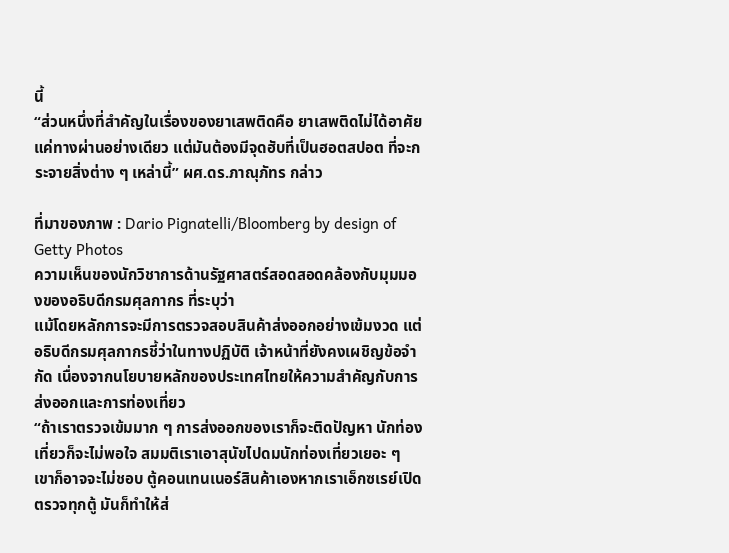นี้
“ส่วนหนึ่งที่สำคัญในเรื่องของยาเสพติดคือ ยาเสพติดไม่ได้อาศัยแค่ทางผ่านอย่างเดียว แต่มันต้องมีจุดฮับที่เป็นฮอตสปอต ที่จะกระจายสิ่งต่าง ๆ เหล่านี้” ผศ.ดร.ภาณุภัทร กล่าว

ที่มาของภาพ : Dario Pignatelli/Bloomberg by design of Getty Photos
ความเห็นของนักวิชาการด้านรัฐศาสตร์สอดสอดคล้องกับมุมมองของอธิบดีกรมศุลกากร ที่ระบุว่า
แม้โดยหลักการจะมีการตรวจสอบสินค้าส่งออกอย่างเข้มงวด แต่อธิบดีกรมศุลกากรชี้ว่าในทางปฏิบัติ เจ้าหน้าที่ยังคงเผชิญข้อจำกัด เนื่องจากนโยบายหลักของประเทศไทยให้ความสำคัญกับการส่งออกและการท่องเที่ยว
“ถ้าเราตรวจเข้มมาก ๆ การส่งออกของเราก็จะติดปัญหา นักท่องเที่ยวก็จะไม่พอใจ สมมติเราเอาสุนัขไปดมนักท่องเที่ยวเยอะ ๆ เขาก็อาจจะไม่ชอบ ตู้คอนเทนเนอร์สินค้าเองหากเราเอ็กซเรย์เปิดตรวจทุกตู้ มันก็ทำให้ส่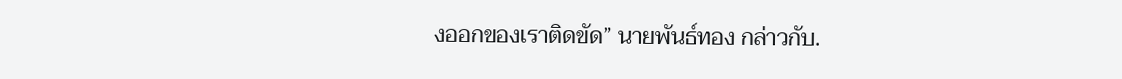งออกของเราติดขัด” นายพันธ์ทอง กล่าวกับ.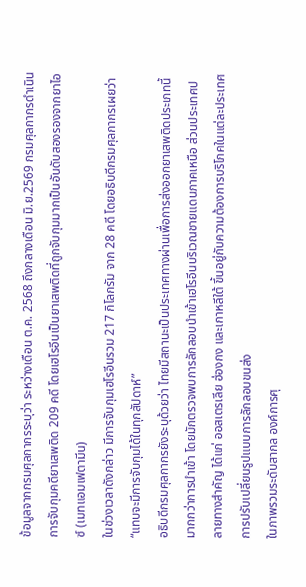ข้อมูลจากกรมศุลกากรระบุว่า ระหว่างเดือน ต.ค. 2568 ถึงกลางเดือน มิ.ย.2569 กรมศุลกากรดำเนินการจับกุมคดียาเสพติด 209 คดี โดยเฮโรอีนเป็นยาเสพติดที่ถูกจับกุมมากเป็นอันดับสองรองจากยาไอซ์ (เมทแอมเฟตามีน)
ในช่วงเวลาดังกล่าว มีการจับกุมเฮโรอีนรวม 217 กิโลกรัม จาก 28 คดี โดยอธิบดีกรมศุลกากรเผยว่า “แทบจะมีการจับกุมได้ในทุกสัปดาห์”
อธิบดีกรมศุลกากรยังระบุด้วยว่า ไทยมีสถานะเป็นประเทศทางผ่านเพื่อการส่งออกยาเสพติดประเภทนี้มากกว่าการนำเข้า โดยมักตรวจพบการลักลอบนำเข้าเฮโรอีนบริเวณชายแดนภาคเหนือ ส่วนประเทศปลายทางสำคัญ ได้แก่ ออสเตรเลีย ฮ่องกง และเกาหลีใต้ ขึ้นอยู่กับความต้องการบริโภคในแต่ละประเทศ
การปรับเปลี่ยนรูปแบบการลักลอบขนส่ง
ในภาพรวมระดับสากล องค์การศุ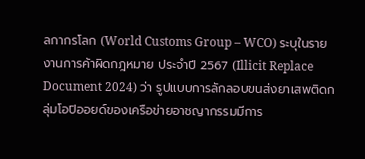ลกากรโลก (World Customs Group – WCO) ระบุในรายงานการค้าผิดกฎหมาย ประจำปี 2567 (Illicit Replace Document 2024) ว่า รูปแบบการลักลอบขนส่งยาเสพติดกลุ่มโอปิออยด์ของเครือข่ายอาชญากรรมมีการ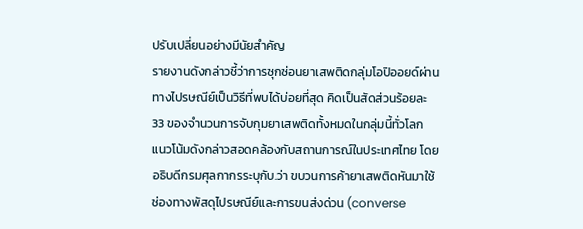ปรับเปลี่ยนอย่างมีนัยสำคัญ
รายงานดังกล่าวชี้ว่าการซุกซ่อนยาเสพติดกลุ่มโอปิออยด์ผ่านทางไปรษณีย์เป็นวิธีที่พบได้บ่อยที่สุด คิดเป็นสัดส่วนร้อยละ 33 ของจำนวนการจับกุมยาเสพติดทั้งหมดในกลุ่มนี้ทั่วโลก
แนวโน้มดังกล่าวสอดคล้องกับสถานการณ์ในประเทศไทย โดยอธิบดีกรมศุลกากรระบุกับ.ว่า ขบวนการค้ายาเสพติดหันมาใช้ช่องทางพัสดุไปรษณีย์และการขนส่งด่วน (converse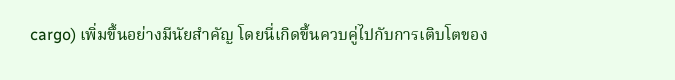cargo) เพิ่มขึ้นอย่างมีนัยสำคัญ โดยนี่เกิดขึ้นควบคู่ไปกับการเติบโตของ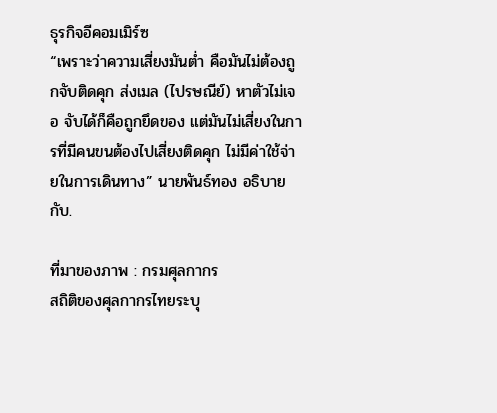ธุรกิจอีคอมเมิร์ซ
“เพราะว่าความเสี่ยงมันต่ำ คือมันไม่ต้องถูกจับติดคุก ส่งเมล (ไปรษณีย์) หาตัวไม่เจอ จับได้ก็คือถูกยึดของ แต่มันไม่เสี่ยงในการที่มีคนขนต้องไปเสี่ยงติดคุก ไม่มีค่าใช้จ่ายในการเดินทาง” นายพันธ์ทอง อธิบายกับ.

ที่มาของภาพ : กรมศุลกากร
สถิติของศุลกากรไทยระบุ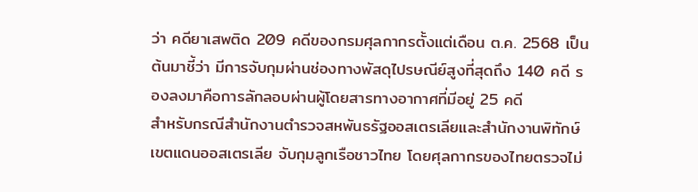ว่า คดียาเสพติด 209 คดีของกรมศุลกากรตั้งแต่เดือน ต.ค. 2568 เป็นต้นมาชี้ว่า มีการจับกุมผ่านช่องทางพัสดุไปรษณีย์สูงที่สุดถึง 140 คดี รองลงมาคือการลักลอบผ่านผู้โดยสารทางอากาศที่มีอยู่ 25 คดี
สำหรับกรณีสำนักงานตำรวจสหพันธรัฐออสเตรเลียและสำนักงานพิทักษ์เขตแดนออสเตรเลีย จับกุมลูกเรือชาวไทย โดยศุลกากรของไทยตรวจไม่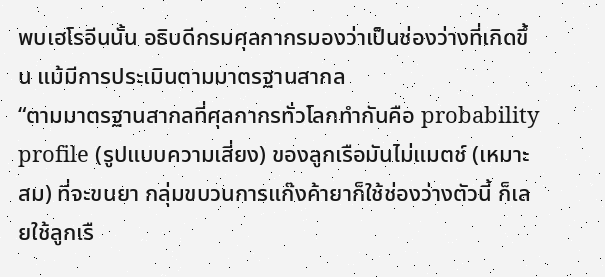พบเฮโรอีนนั้น อธิบดีกรมศุลกากรมองว่าเป็นช่องว่างที่เกิดขึ้น แม้มีการประเมินตามมาตรฐานสากล
“ตามมาตรฐานสากลที่ศุลกากรทั่วโลกทำกันคือ probability profile (รูปแบบความเสี่ยง) ของลูกเรือมันไม่แมตช์ (เหมาะสม) ที่จะขนยา กลุ่มขบวนการแก๊งค้ายาก็ใช้ช่องว่างตัวนี้ ก็เลยใช้ลูกเรื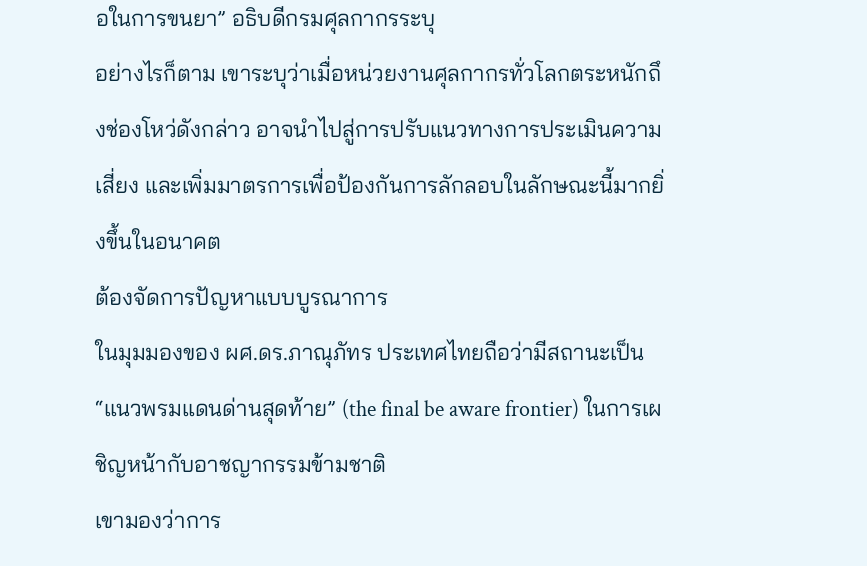อในการขนยา” อธิบดีกรมศุลกากรระบุ
อย่างไรก็ตาม เขาระบุว่าเมื่อหน่วยงานศุลกากรทั่วโลกตระหนักถึงช่องโหว่ดังกล่าว อาจนำไปสู่การปรับแนวทางการประเมินความเสี่ยง และเพิ่มมาตรการเพื่อป้องกันการลักลอบในลักษณะนี้มากยิ่งขึ้นในอนาคต
ต้องจัดการปัญหาแบบบูรณาการ
ในมุมมองของ ผศ.ดร.ภาณุภัทร ประเทศไทยถือว่ามีสถานะเป็น “แนวพรมแดนด่านสุดท้าย” (the final be aware frontier) ในการเผชิญหน้ากับอาชญากรรมข้ามชาติ
เขามองว่าการ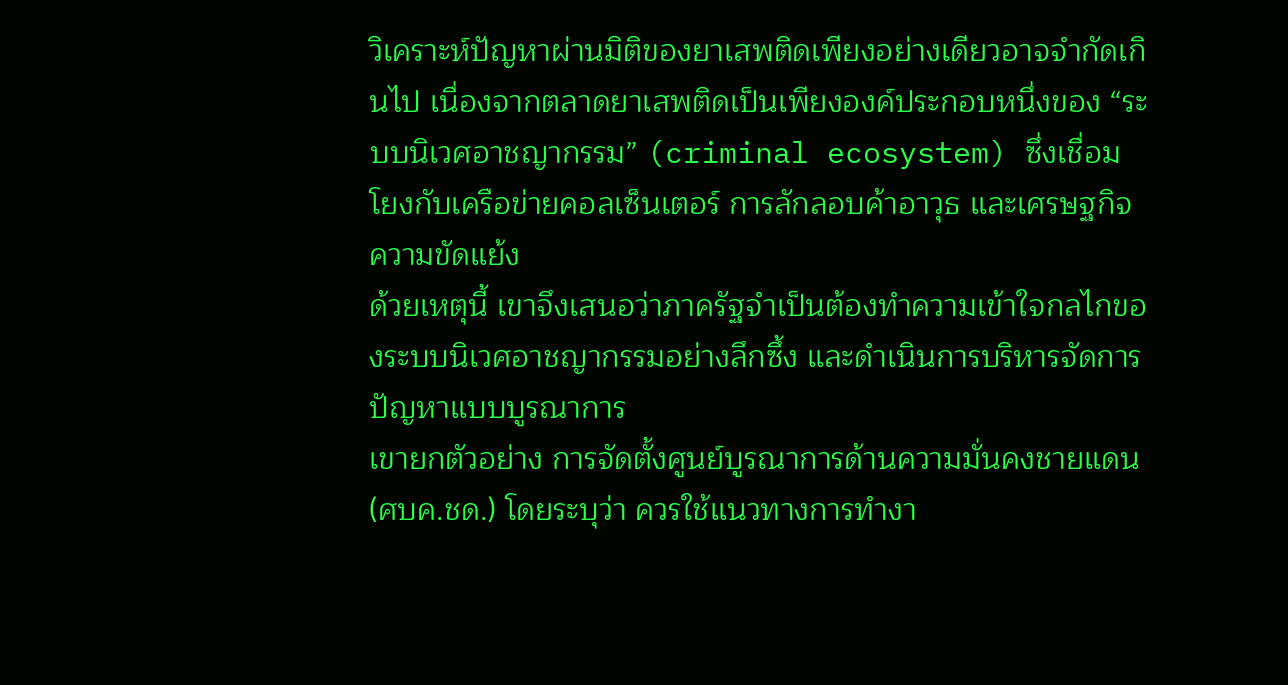วิเคราะห์ปัญหาผ่านมิติของยาเสพติดเพียงอย่างเดียวอาจจำกัดเกินไป เนื่องจากตลาดยาเสพติดเป็นเพียงองค์ประกอบหนึ่งของ “ระบบนิเวศอาชญากรรม” (criminal ecosystem) ซึ่งเชื่อมโยงกับเครือข่ายคอลเซ็นเตอร์ การลักลอบค้าอาวุธ และเศรษฐกิจความขัดแย้ง
ด้วยเหตุนี้ เขาจึงเสนอว่าภาครัฐจำเป็นต้องทำความเข้าใจกลไกของระบบนิเวศอาชญากรรมอย่างลึกซึ้ง และดำเนินการบริหารจัดการปัญหาแบบบูรณาการ
เขายกตัวอย่าง การจัดตั้งศูนย์บูรณาการด้านความมั่นคงชายแดน (ศบค.ชด.) โดยระบุว่า ควรใช้แนวทางการทำงา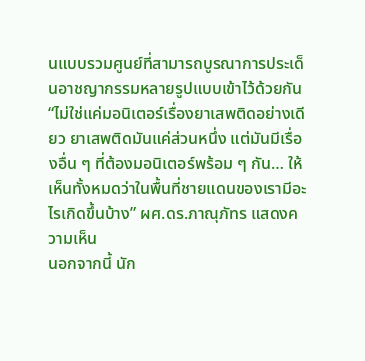นแบบรวมศูนย์ที่สามารถบูรณาการประเด็นอาชญากรรมหลายรูปแบบเข้าไว้ด้วยกัน
“ไม่ใช่แค่มอนิเตอร์เรื่องยาเสพติดอย่างเดียว ยาเสพติดมันแค่ส่วนหนึ่ง แต่มันมีเรื่องอื่น ๆ ที่ต้องมอนิเตอร์พร้อม ๆ กัน… ให้เห็นทั้งหมดว่าในพื้นที่ชายแดนของเรามีอะไรเกิดขึ้นบ้าง” ผศ.ดร.ภาณุภัทร แสดงความเห็น
นอกจากนี้ นัก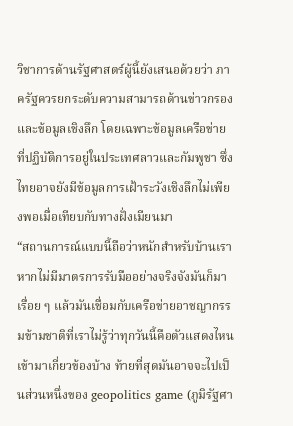วิชาการด้านรัฐศาสตร์ผู้นี้ยังเสนอด้วยว่า ภาครัฐควรยกระดับความสามารถด้านข่าวกรองและข้อมูลเชิงลึก โดยเฉพาะข้อมูลเครือข่ายที่ปฏิบัติการอยู่ในประเทศลาวและกัมพูชา ซึ่งไทยอาจยังมีข้อมูลการเฝ้าระวังเชิงลึกไม่เพียงพอเมื่อเทียบกับทางฝั่งเมียนมา
“สถานการณ์แบบนี้ถือว่าหนักสำหรับบ้านเรา หากไม่มีมาตรการรับมืออย่างจริงจังมันก็มาเรื่อย ๆ แล้วมันเชื่อมกับเครือข่ายอาชญากรรมข้ามชาติที่เราไม่รู้ว่าทุกวันนี้คือตัวแสดงไหนเข้ามาเกี่ยวข้องบ้าง ท้ายที่สุดมันอาจจะไปเป็นส่วนหนึ่งของ geopolitics game (ภูมิรัฐศา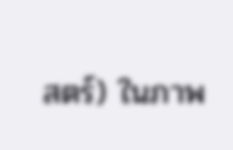สตร์) ในภาพ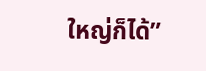ใหญ่ก็ได้”